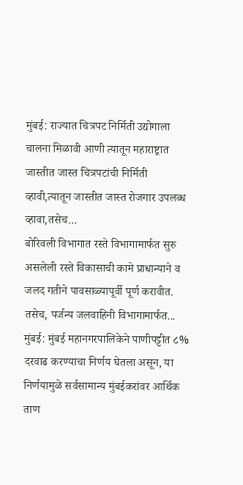मुंबई: राज्यात चित्रपट निर्मिती उद्योगाला चालना मिळावी आणी त्यातून महाराष्ट्रात जास्तीत जास्त चित्रपटांची निर्मिती व्हावी,त्यातून जास्तीत जास्त रोजगार उपलब्ध व्हावा,तसेच...
बोरिवली विभागात रस्ते विभागामार्फत सुरु असलेली रस्ते विकासाची कामे प्राधान्याने व जलद गतीने पावसाळ्यापूर्वी पूर्ण करावीत. तसेच, पर्जन्य जलवाहिनी विभागामार्फत...
मुंबई: मुंबई महानगरपालिकेने पाणीपट्टीत ८% दरवाढ करण्याचा निर्णय घेतला असून, या निर्णयामुळे सर्वसामान्य मुंबईकरांवर आर्थिक ताण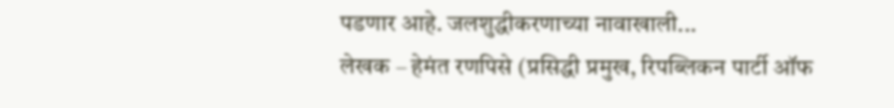पडणार आहे. जलशुद्धीकरणाच्या नावाखाली...
लेखक – हेमंत रणपिसे (प्रसिद्धी प्रमुख, रिपब्लिकन पार्टी ऑफ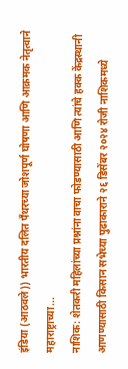इंडिया (आठवले)) भारतीय दलित पँथरच्या जोशपूर्ण घोषणा आणि आक्रमक नेतृत्वाने महाराष्ट्राच्या...
नाशिक: शेतकरी महिलांच्या प्रश्नांना वाचा फोडण्यासाठी आणि त्यांचे हक्क केंद्रस्थानी आणण्यासाठी किसान सभेच्या पुढाकाराने २६ डिसेंबर २०२४ रोजी नाशिकमध्ये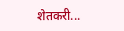शेतकरी...